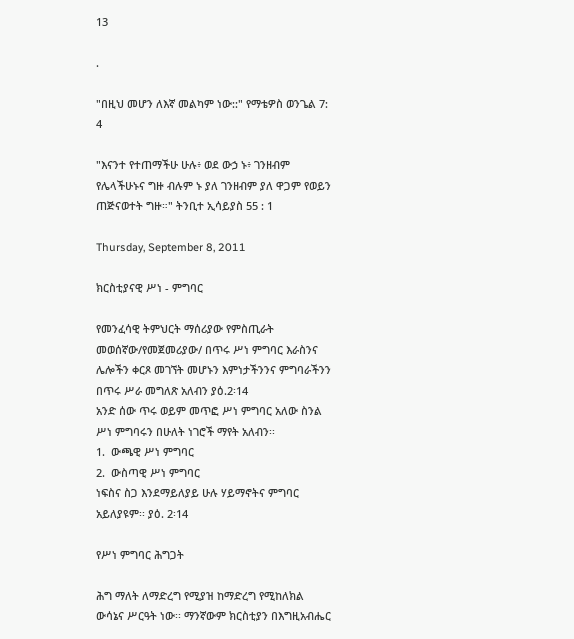13

.

"በዚህ መሆን ለእኛ መልካም ነው::" የማቴዎስ ወንጌል 7: 4

"እናንተ የተጠማችሁ ሁሉ፥ ወደ ውኃ ኑ፥ ገንዘብም የሌላችሁኑና ግዙ ብሉም ኑ ያለ ገንዘብም ያለ ዋጋም የወይን ጠጅናወተት ግዙ።" ትንቢተ ኢሳይያስ 55 : 1

Thursday, September 8, 2011

ክርስቲያናዊ ሥነ - ምግባር

የመንፈሳዊ ትምህርት ማሰሪያው የምስጢራት መወሰኛው/የመጀመሪያው/ በጥሩ ሥነ ምግባር እራስንና ሌሎችን ቀርጾ መገኘት መሆኑን እምነታችንንና ምግባራችንን በጥሩ ሥራ መግለጽ አለብን ያዕ.2፡14
አንድ ሰው ጥሩ ወይም መጥፎ ሥነ ምግባር አለው ስንል ሥነ ምግባሩን በሁለት ነገሮች ማየት አለብን፡፡
1.  ውጫዊ ሥነ ምግባር
2.  ውስጣዊ ሥነ ምግባር
ነፍስና ስጋ እንደማይለያይ ሁሉ ሃይማኖትና ምግባር አይለያዩም፡፡ ያዕ. 2፡14

የሥነ ምግባር ሕግጋት

ሕግ ማለት ለማድረግ የሚያዝ ከማድረግ የሚከለክል ውሳኔና ሥርዓት ነው፡፡ ማንኛውም ክርስቲያን በእግዚአብሔር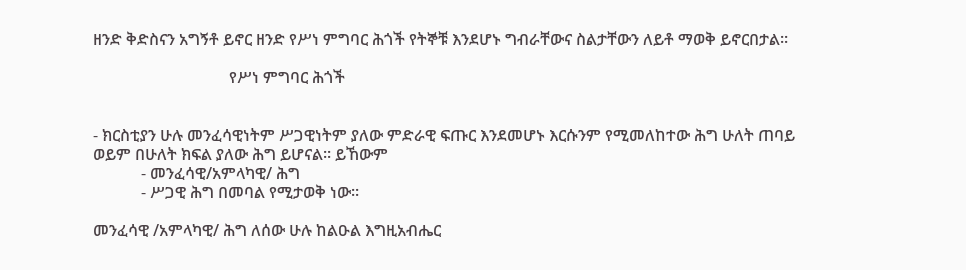ዘንድ ቅድስናን አግኝቶ ይኖር ዘንድ የሥነ ምግባር ሕጎች የትኞቹ እንደሆኑ ግብራቸውና ስልታቸውን ለይቶ ማወቅ ይኖርበታል፡፡

                                  የሥነ ምግባር ሕጎች


- ክርስቲያን ሁሉ መንፈሳዊነትም ሥጋዊነትም ያለው ምድራዊ ፍጡር እንደመሆኑ እርሱንም የሚመለከተው ሕግ ሁለት ጠባይ ወይም በሁለት ክፍል ያለው ሕግ ይሆናል፡፡ ይኸውም
            - መንፈሳዊ/አምላካዊ/ ሕግ
            - ሥጋዊ ሕግ በመባል የሚታወቅ ነው፡፡

መንፈሳዊ /አምላካዊ/ ሕግ ለሰው ሁሉ ከልዑል እግዚአብሔር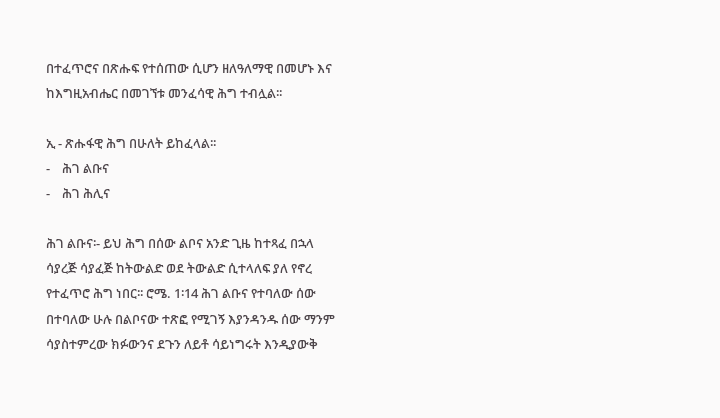በተፈጥሮና በጽሑፍ የተሰጠው ሲሆን ዘለዓለማዊ በመሆኑ እና ከእግዚአብሔር በመገኘቱ መንፈሳዊ ሕግ ተብሏል፡፡

ኢ - ጽሑፋዊ ሕግ በሁለት ይከፈላል፡፡
-    ሕገ ልቡና
-    ሕገ ሕሊና

ሕገ ልቡና፡- ይህ ሕግ በሰው ልቦና አንድ ጊዜ ከተጻፈ በኋላ ሳያረጅ ሳያፈጅ ከትውልድ ወደ ትውልድ ሲተላለፍ ያለ የኖረ የተፈጥሮ ሕግ ነበር፡፡ ሮሜ. 1፡14 ሕገ ልቡና የተባለው ሰው በተባለው ሁሉ በልቦናው ተጽፎ የሚገኝ እያንዳንዱ ሰው ማንም ሳያስተምረው ክፉውንና ደጉን ለይቶ ሳይነግሩት እንዲያውቅ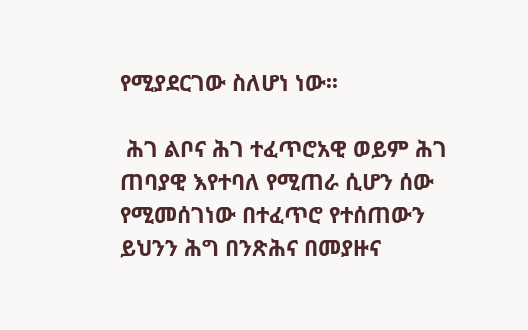የሚያደርገው ስለሆነ ነው፡፡

 ሕገ ልቦና ሕገ ተፈጥሮአዊ ወይም ሕገ ጠባያዊ እየተባለ የሚጠራ ሲሆን ሰው የሚመሰገነው በተፈጥሮ የተሰጠውን ይህንን ሕግ በንጽሕና በመያዙና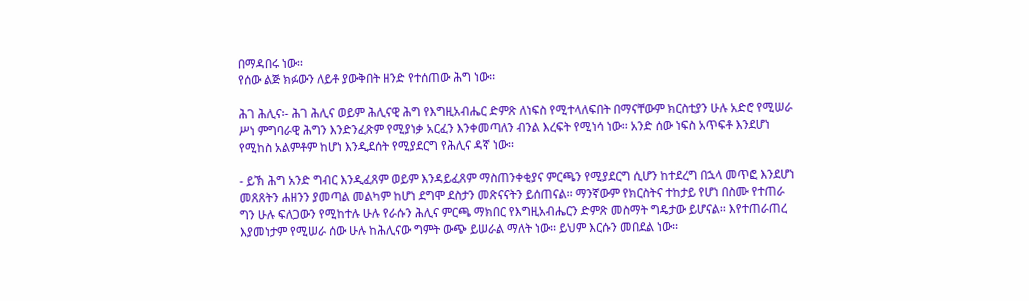በማዳበሩ ነው፡፡
የሰው ልጅ ክፉውን ለይቶ ያውቅበት ዘንድ የተሰጠው ሕግ ነው፡፡

ሕገ ሕሊና፡- ሕገ ሕሊና ወይም ሕሊናዊ ሕግ የእግዚአብሔር ድምጽ ለነፍስ የሚተላለፍበት በማናቸውም ክርስቲያን ሁሉ አድሮ የሚሠራ ሥነ ምግባራዊ ሕግን እንድንፈጽም የሚያነቃ አርፈን እንቀመጣለን ብንል እረፍት የሚነሳ ነው፡፡ አንድ ሰው ነፍስ አጥፍቶ እንደሆነ የሚከስ አልምቶም ከሆነ እንዲደሰት የሚያደርግ የሕሊና ዳኛ ነው፡፡

- ይኽ ሕግ አንድ ግብር እንዲፈጸም ወይም እንዳይፈጸም ማስጠንቀቂያና ምርጫን የሚያደርግ ሲሆን ከተደረግ በኋላ መጥፎ እንደሆነ መጸጸትን ሐዘንን ያመጣል መልካም ከሆነ ደግሞ ደስታን መጽናናትን ይሰጠናል፡፡ ማንኛውም የክርስትና ተከታይ የሆነ በስሙ የተጠራ ግን ሁሉ ፍለጋውን የሚከተሉ ሁሉ የራሱን ሕሊና ምርጫ ማክበር የእግዚአብሔርን ድምጽ መስማት ግዴታው ይሆናል፡፡ እየተጠራጠረ እያመነታም የሚሠራ ሰው ሁሉ ከሕሊናው ግምት ውጭ ይሠራል ማለት ነው፡፡ ይህም እርሱን መበደል ነው፡፡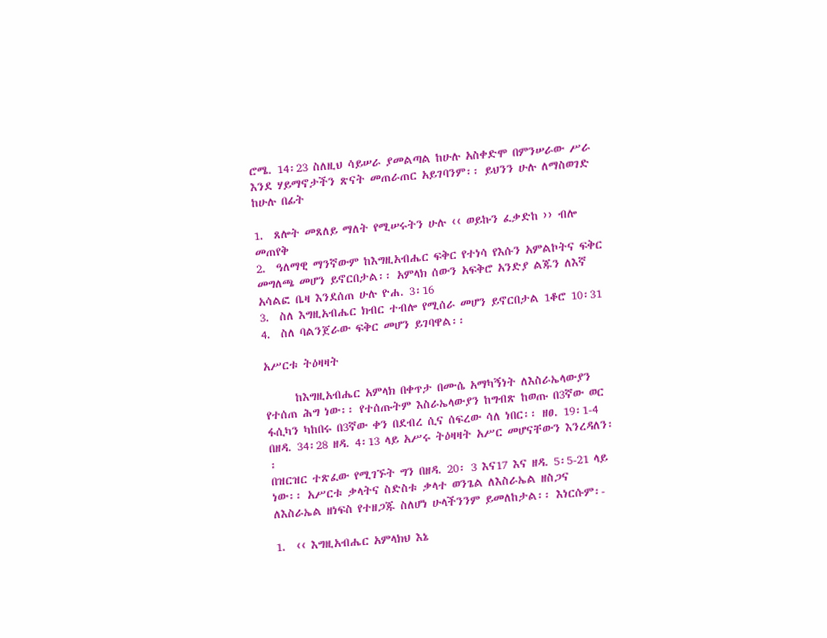ሮሜ. 14፡23 ስለዚህ ሳይሠራ ያመልጣል ከሁሉ አስቀድሞ በምንሠራው ሥራ እንደ ሃይማኖታችን ጽናት መጠራጠር አይገባንም፡፡ ይህንን ሁሉ ለማስወገድ ከሁሉ በፊት

1.  ጸሎት መጸለይ ማለት የሚሠሩትን ሁሉ ‹‹ ወይኩን ፈቃድከ ›› ብሎ መጠየቅ
2.  ዓለማዊ ማንኛውም ከእግዚአብሔር ፍቅር የተነሳ የእሱን አምልኮትና ፍቅር መግለጫ መሆን ይኖርበታል፡፡ አምላክ ሰውን አፍቅሮ አንድያ ልጁን ለእኛ አሳልፎ ቤዛ እንደሰጠ ሁሉ ዮሐ. 3፡16
3.  ስለ እግዚአብሔር ክብር ተብሎ የሚሰራ መሆን ይኖርበታል 1ቆሮ 10፡31
4.  ስለ ባልንጀራው ፍቅር መሆን ይገባዋል፡፡

አሥርቱ ትዕዛዛት

      ከእግዚአብሔር አምላክ በቀጥታ በሙሴ አማካኝነት ለእስራኤላውያን የተሰጠ ሕግ ነው፡፡ የተሰጡትም እስራኤላውያን ከግብጽ ከወጡ በ3ኛው ወር ፋሲካን ካከበሩ በ3ኛው ቀን በደብረ ሲና ሰፍረው ሳለ ነበር፡፡ ዘፀ. 19፡1-4 በዘዳ. 34፡28 ዘዳ. 4፡13 ላይ አሥሩ ትዕዛዛት አሥር መሆናቸውን እንረዳለን፡፡
በዝርዝር ተጽፈው የሚገኙት ግን በዘዳ. 20፡ 3 እና17 እና ዘዳ. 5፡5-21 ላይ ነው፡፡ አሥርቱ ቃላትና ስድስቱ ቃላተ ወንጌል ለእስራኤል ዘስጋና ለእስራኤል ዘነፍስ የተዘጋጁ ስለሆነ ሁላችንንም ይመለከታል፡፡ እነርሱም፡-

1.  ‹‹ እግዚአብሔር አምላክህ እኔ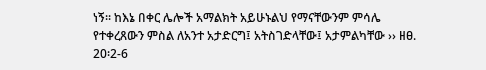ነኝ፡፡ ከእኔ በቀር ሌሎች አማልክት አይሁኑልህ የማናቸውንም ምሳሌ የተቀረጸውን ምስል ለአንተ አታድርግ፤ አትስገድላቸው፤ አታምልካቸው ›› ዘፀ. 20፡2-6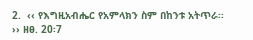2.  ‹‹ የእግዚአብሔር የአምላክን ስም በከንቱ አትጥራ፡፡ ›› ዘፀ. 20፡7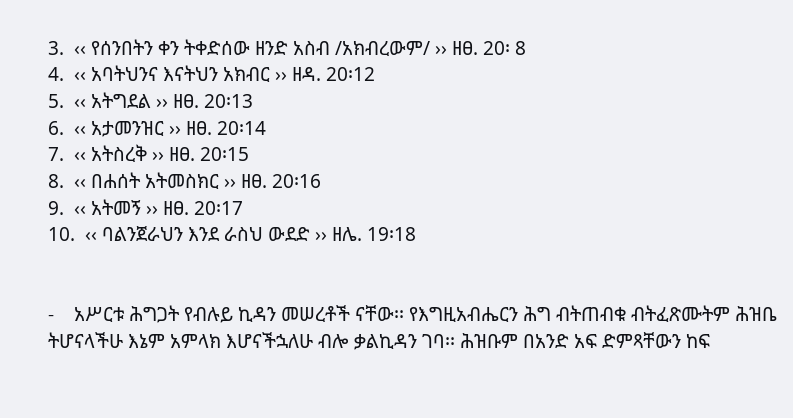3.  ‹‹ የሰንበትን ቀን ትቀድሰው ዘንድ አስብ /አክብረውም/ ›› ዘፀ. 20፡ 8
4.  ‹‹ አባትህንና እናትህን አክብር ›› ዘዳ. 20፡12
5.  ‹‹ አትግደል ›› ዘፀ. 20፡13
6.  ‹‹ አታመንዝር ›› ዘፀ. 20፡14
7.  ‹‹ አትስረቅ ›› ዘፀ. 20፡15
8.  ‹‹ በሐሰት አትመስክር ›› ዘፀ. 20፡16
9.  ‹‹ አትመኝ ›› ዘፀ. 20፡17
10.  ‹‹ ባልንጀራህን እንደ ራስህ ውደድ ›› ዘሌ. 19፡18


-    አሥርቱ ሕግጋት የብሉይ ኪዳን መሠረቶች ናቸው፡፡ የእግዚአብሔርን ሕግ ብትጠብቁ ብትፈጽሙትም ሕዝቤ ትሆናላችሁ እኔም አምላክ እሆናችኋለሁ ብሎ ቃልኪዳን ገባ፡፡ ሕዝቡም በአንድ አፍ ድምጻቸውን ከፍ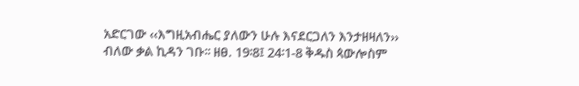አድርገው ‹‹እግዚአብሔር ያለውን ሁሉ እናደርጋለን እንታዘዛለን›› ብለው ቃል ኪዳን ገቡ፡፡ ዘፀ. 19፡8፤ 24፡1-8 ቅዱስ ጳውሎስም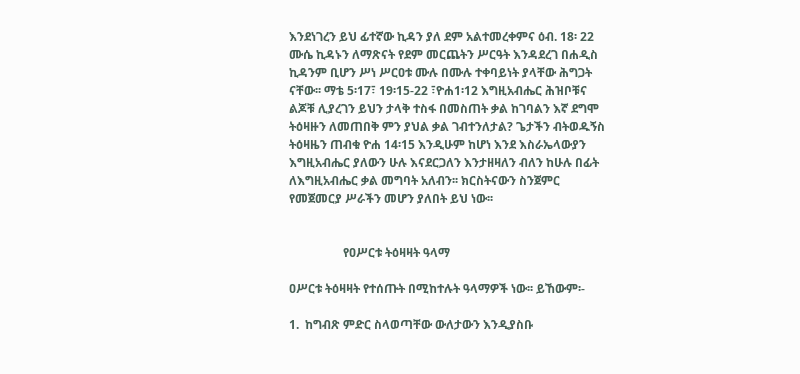እንደነገረን ይህ ፊተኛው ኪዳን ያለ ደም አልተመረቀምና ዕብ. 18፡ 22 ሙሴ ኪዳኑን ለማጽናት የደም መርጨትን ሥርዓት እንዳደረገ በሐዲስ ኪዳንም ቢሆን ሥነ ሥርዐቱ ሙሉ በሙሉ ተቀባይነት ያላቸው ሕግጋት ናቸው፡፡ ማቴ 5፡17፣ 19፡15-22 ፣ዮሐ1፡12 እግዚአብሔር ሕዝቦቹና ልጆቹ ሊያረገን ይህን ታላቅ ተስፋ በመስጠት ቃል ከገባልን እኛ ደግሞ ትዕዛዙን ለመጠበቅ ምን ያህል ቃል ገብተንለታል? ጌታችን ብትወዱኝስ ትዕዛዜን ጠብቁ ዮሐ 14፡15 እንዲሁም ከሆነ እንደ እስራኤላውያን እግዚአብሔር ያለውን ሁሉ እናደርጋለን እንታዘዛለን ብለን ከሁሉ በፊት ለእግዚአብሔር ቃል መግባት አለብን፡፡ ክርስትናውን ስንጀምር የመጀመርያ ሥራችን መሆን ያለበት ይህ ነው፡፡


                  የዐሥርቱ ትዕዛዛት ዓላማ

ዐሥርቱ ትዕዛዛት የተሰጡት በሚከተሉት ዓላማዎች ነው፡፡ ይኸውም፡-

1.  ከግብጽ ምድር ስላወጣቸው ውለታውን እንዲያስቡ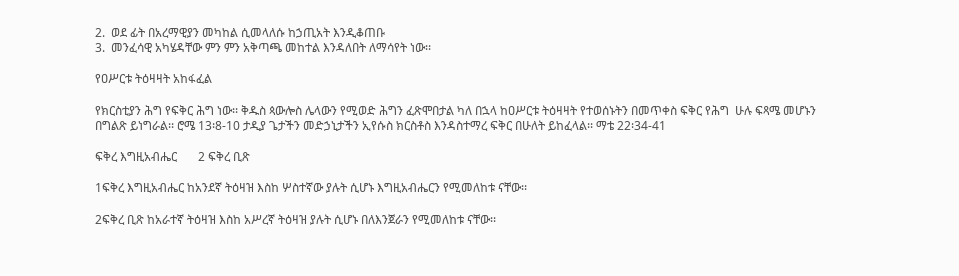2.  ወደ ፊት በአረማዊያን መካከል ሲመላለሱ ከኃጢአት እንዲቆጠቡ
3.  መንፈሳዊ አካሄዳቸው ምን ምን አቅጣጫ መከተል እንዳለበት ለማሳየት ነው፡፡

የዐሥርቱ ትዕዛዛት አከፋፈል

የክርስቲያን ሕግ የፍቅር ሕግ ነው፡፡ ቅዱስ ጳውሎስ ሌላውን የሚወድ ሕግን ፈጽሞበታል ካለ በኋላ ከዐሥርቱ ትዕዛዛት የተወሰኑትን በመጥቀስ ፍቅር የሕግ  ሁሉ ፍጻሜ መሆኑን በግልጽ ይነግራል፡፡ ሮሜ 13፡8-10 ታዲያ ጌታችን መድኃኒታችን ኢየሱስ ክርስቶስ እንዳስተማረ ፍቅር በሁለት ይከፈላል፡፡ ማቴ 22፡34-41

ፍቅረ እግዚአብሔር       2 ፍቅረ ቢጽ

1ፍቅረ እግዚአብሔር ከአንደኛ ትዕዛዝ እስከ ሦስተኛው ያሉት ሲሆኑ እግዚአብሔርን የሚመለከቱ ናቸው፡፡

2ፍቅረ ቢጽ ከአራተኛ ትዕዛዝ እስከ አሥረኛ ትዕዛዝ ያሉት ሲሆኑ በለእንጀራን የሚመለከቱ ናቸው፡፡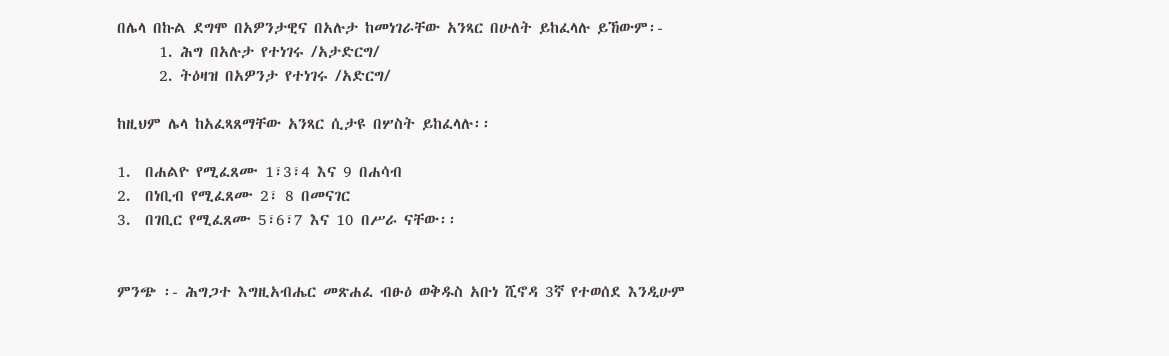በሌላ በኩል ደግሞ በአዎንታዊና በአሉታ ከመነገራቸው አንጻር በሁለት ይከፈላሉ ይኸውም፡-
      1. ሕግ በአሉታ የተነገሩ /አታድርግ/
      2. ትዕዛዝ በአዎንታ የተነገሩ /አድርግ/

ከዚህም ሌላ ከአፈጻጸማቸው አንጻር ሲታዩ በሦስት ይከፈላሉ፡፡

1.  በሐልዮ የሚፈጸሙ 1፣3፣4 እና 9 በሐሳብ
2.  በነቢብ የሚፈጸሙ 2፣ 8 በመናገር
3.  በገቢር የሚፈጸሙ 5፣6፣7 እና 10 በሥራ ናቸው፡፡


ምንጭ ፡- ሕግጋተ እግዚአብሔር መጽሐፈ ብፁዕ ወቅዱስ አቡነ ሺኖዳ 3ኛ የተወሰደ እንዲሁም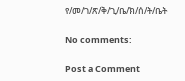የ/መ/ገ/ጽ/ቅ/ጊ/ቤ/ክ/ሰ/ት/ቤት

No comments:

Post a Comment